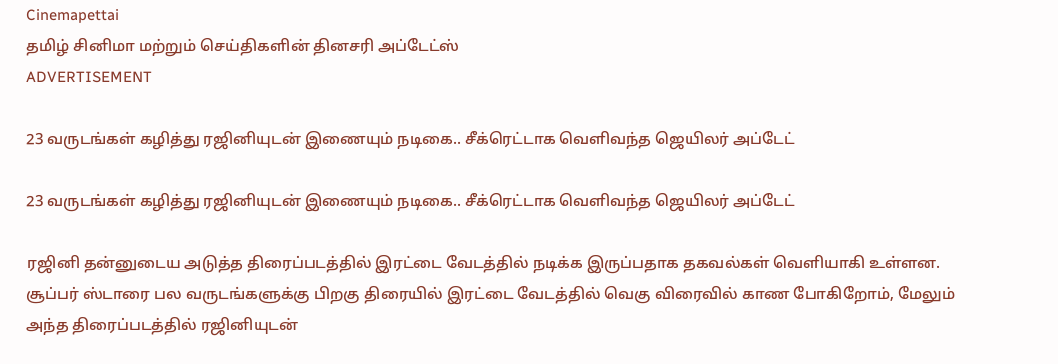Cinemapettai
தமிழ் சினிமா மற்றும் செய்திகளின் தினசரி அப்டேட்ஸ்
ADVERTISEMENT

23 வருடங்கள் கழித்து ரஜினியுடன் இணையும் நடிகை.. சீக்ரெட்டாக வெளிவந்த ஜெயிலர் அப்டேட்

23 வருடங்கள் கழித்து ரஜினியுடன் இணையும் நடிகை.. சீக்ரெட்டாக வெளிவந்த ஜெயிலர் அப்டேட்

ரஜினி தன்னுடைய அடுத்த திரைப்படத்தில் இரட்டை வேடத்தில் நடிக்க இருப்பதாக தகவல்கள் வெளியாகி உள்ளன. சூப்பர் ஸ்டாரை பல வருடங்களுக்கு பிறகு திரையில் இரட்டை வேடத்தில் வெகு விரைவில் காண போகிறோம், மேலும் அந்த திரைப்படத்தில் ரஜினியுடன்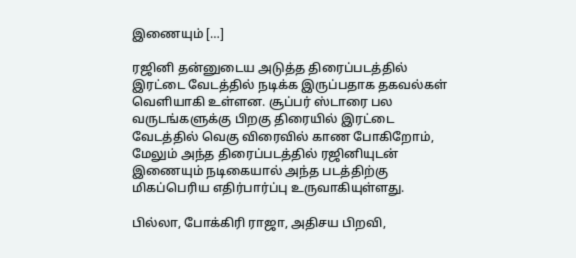இணையும் […]

ரஜினி தன்னுடைய அடுத்த திரைப்படத்தில் இரட்டை வேடத்தில் நடிக்க இருப்பதாக தகவல்கள் வெளியாகி உள்ளன. சூப்பர் ஸ்டாரை பல வருடங்களுக்கு பிறகு திரையில் இரட்டை வேடத்தில் வெகு விரைவில் காண போகிறோம், மேலும் அந்த திரைப்படத்தில் ரஜினியுடன் இணையும் நடிகையால் அந்த படத்திற்கு மிகப்பெரிய எதிர்பார்ப்பு உருவாகியுள்ளது.

பில்லா, போக்கிரி ராஜா, அதிசய பிறவி,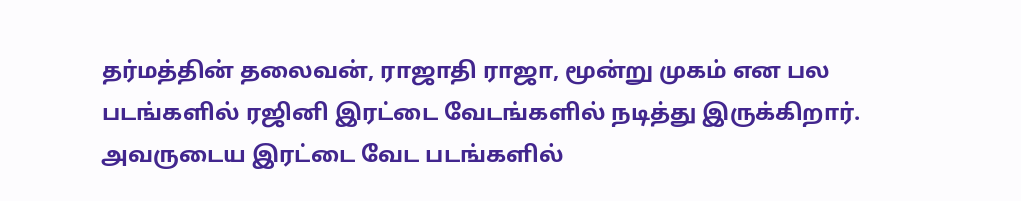தர்மத்தின் தலைவன், ராஜாதி ராஜா, மூன்று முகம் என பல படங்களில் ரஜினி இரட்டை வேடங்களில் நடித்து இருக்கிறார். அவருடைய இரட்டை வேட படங்களில்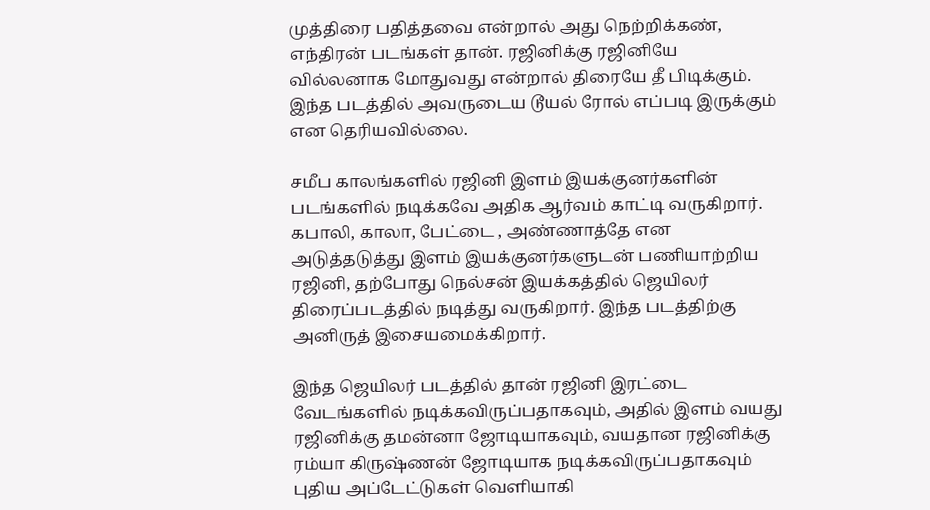முத்திரை பதித்தவை என்றால் அது நெற்றிக்கண், எந்திரன் படங்கள் தான். ரஜினிக்கு ரஜினியே வில்லனாக மோதுவது என்றால் திரையே தீ பிடிக்கும். இந்த படத்தில் அவருடைய டூயல் ரோல் எப்படி இருக்கும் என தெரியவில்லை.

சமீப காலங்களில் ரஜினி இளம் இயக்குனர்களின் படங்களில் நடிக்கவே அதிக ஆர்வம் காட்டி வருகிறார். கபாலி, காலா, பேட்டை , அண்ணாத்தே என அடுத்தடுத்து இளம் இயக்குனர்களுடன் பணியாற்றிய ரஜினி, தற்போது நெல்சன் இயக்கத்தில் ஜெயிலர் திரைப்படத்தில் நடித்து வருகிறார். இந்த படத்திற்கு அனிருத் இசையமைக்கிறார்.

இந்த ஜெயிலர் படத்தில் தான் ரஜினி இரட்டை வேடங்களில் நடிக்கவிருப்பதாகவும், அதில் இளம் வயது ரஜினிக்கு தமன்னா ஜோடியாகவும், வயதான ரஜினிக்கு ரம்யா கிருஷ்ணன் ஜோடியாக நடிக்கவிருப்பதாகவும் புதிய அப்டேட்டுகள் வெளியாகி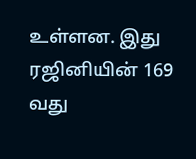உள்ளன. இது ரஜினியின் 169 வது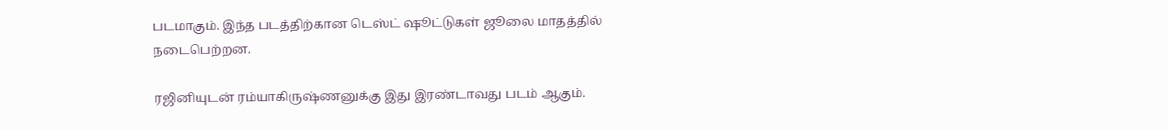படமாகும். இந்த படத்திற்கான டெஸ்ட் ஷூட்டுகள் ஜூலை மாதத்தில் நடைபெற்றன.

ரஜினியுடன் ரம்யாகிருஷ்ணனுக்கு இது இரண்டாவது படம் ஆகும்.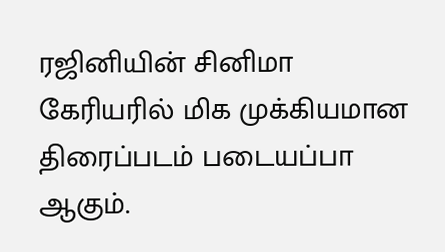ரஜினியின் சினிமா கேரியரில் மிக முக்கியமான திரைப்படம் படையப்பா ஆகும்.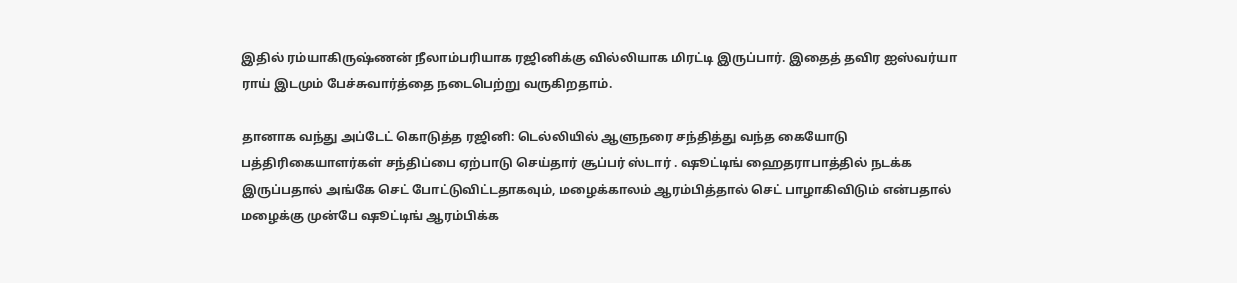இதில் ரம்யாகிருஷ்ணன் நீலாம்பரியாக ரஜினிக்கு வில்லியாக மிரட்டி இருப்பார். இதைத் தவிர ஐஸ்வர்யா ராய் இடமும் பேச்சுவார்த்தை நடைபெற்று வருகிறதாம்.

தானாக வந்து அப்டேட் கொடுத்த ரஜினி: டெல்லியில் ஆளுநரை சந்தித்து வந்த கையோடு பத்திரிகையாளர்கள் சந்திப்பை ஏற்பாடு செய்தார் சூப்பர் ஸ்டார் . ஷூட்டிங் ஹைதராபாத்தில் நடக்க இருப்பதால் அங்கே செட் போட்டுவிட்டதாகவும், மழைக்காலம் ஆரம்பித்தால் செட் பாழாகிவிடும் என்பதால் மழைக்கு முன்பே ஷூட்டிங் ஆரம்பிக்க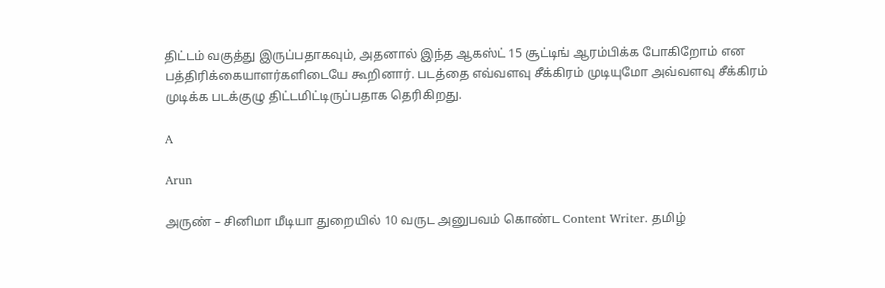திட்டம் வகுத்து இருப்பதாகவும், அதனால் இந்த ஆகஸ்ட் 15 சூட்டிங் ஆரம்பிக்க போகிறோம் என பத்திரிக்கையாளர்களிடையே கூறினார். படத்தை எவ்வளவு சீக்கிரம் முடியுமோ அவ்வளவு சீக்கிரம் முடிக்க படக்குழு திட்டமிட்டிருப்பதாக தெரிகிறது.

A

Arun

அருண் – சினிமா மீடியா துறையில் 10 வருட அனுபவம் கொண்ட Content Writer. தமிழ்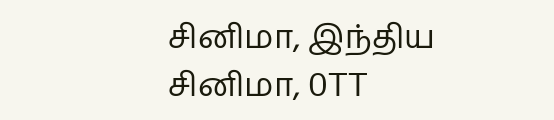சினிமா, இந்திய சினிமா, OTT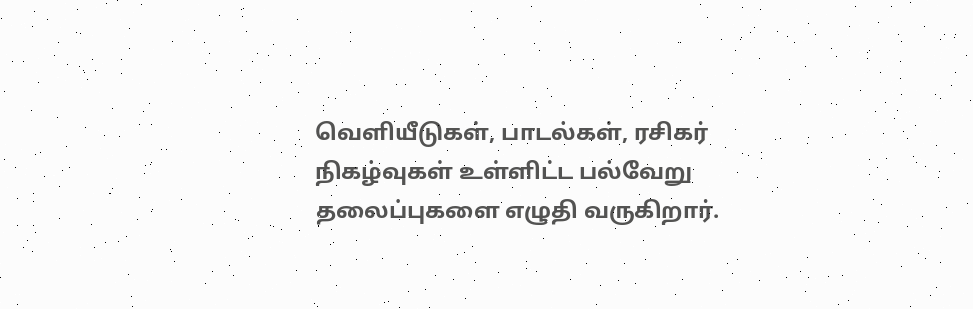வெளியீடுகள், பாடல்கள், ரசிகர் நிகழ்வுகள் உள்ளிட்ட பல்வேறு தலைப்புகளை எழுதி வருகிறார்.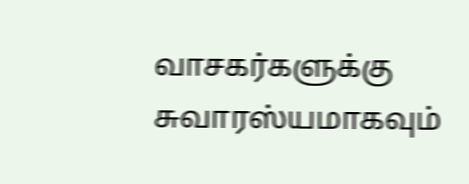வாசகர்களுக்கு சுவாரஸ்யமாகவும்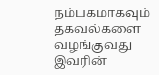நம்பகமாகவும் தகவல்களை வழங்குவது இவரின்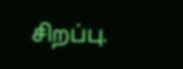சிறப்பு.